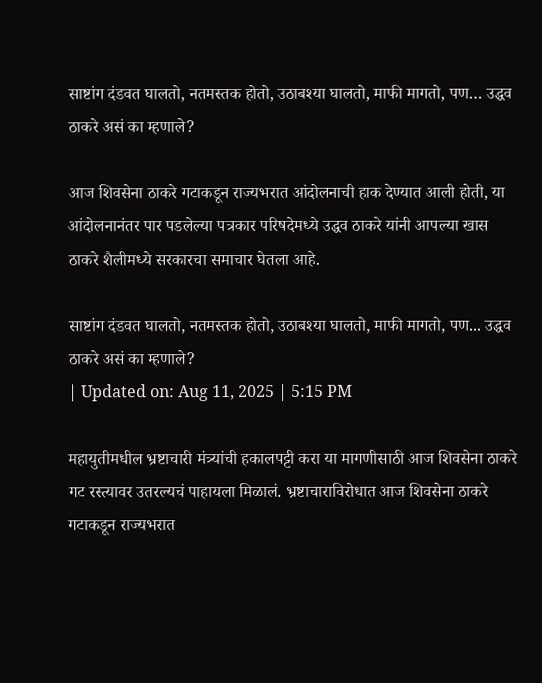साष्टांग दंडवत घालतो, नतमस्तक होतो, उठाबश्या घालतो, माफी मागतो, पण… उद्धव ठाकरे असं का म्हणाले?

आज शिवसेना ठाकरे गटाकडून राज्यभरात आंदोलनाची हाक देण्यात आली होती, या आंदोलनानंतर पार पडलेल्या पत्रकार परिषदेमध्ये उद्धव ठाकरे यांनी आपल्या खास ठाकरे शैलीमध्ये सरकारचा समाचार घेतला आहे.

साष्टांग दंडवत घालतो, नतमस्तक होतो, उठाबश्या घालतो, माफी मागतो, पण... उद्धव ठाकरे असं का म्हणाले?
| Updated on: Aug 11, 2025 | 5:15 PM

महायुतीमधील भ्रष्टाचारी मंत्र्यांची हकालपट्टी करा या मागणीसाठी आज शिवसेना ठाकरे गट रस्त्यावर उतरल्यचं पाहायला मिळालं. भ्रष्टाचाराविरोधात आज शिवसेना ठाकरे गटाकडून राज्यभरात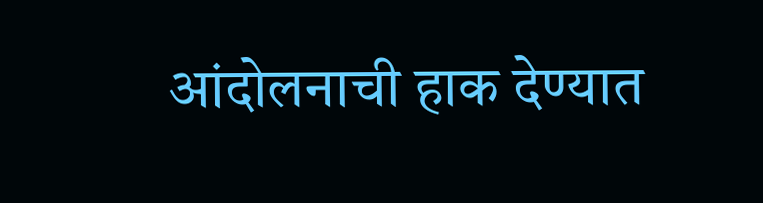आंदोलनाची हाक देण्यात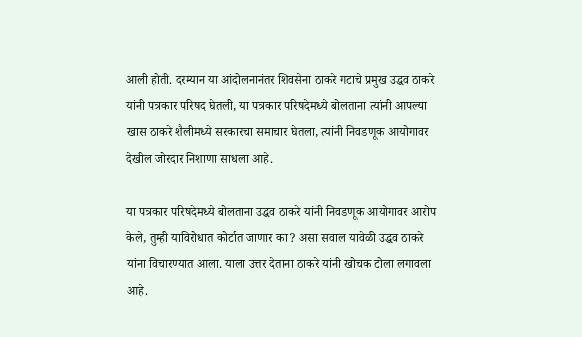आली होती. दरम्यान या आंदोलनानंतर शिवसेना ठाकरे गटाचे प्रमुख उद्धव ठाकरे यांनी पत्रकार परिषद घेतली, या पत्रकार परिषदेमध्ये बोलताना त्यांनी आपल्या खास ठाकरे शैलीमध्ये सरकारचा समाचार घेतला, त्यांनी निवडणूक आयोगावर देखील जोरदार निशाणा साधला आहे.

या पत्रकार परिषदेमध्ये बोलताना उद्धव ठाकरे यांनी निवडणूक आयोगावर आरोप केले, तुम्ही याविरोधात कोर्टात जाणार का? असा सवाल यावेळी उद्धव ठाकरे यांना विचारण्यात आला. याला उत्तर देताना ठाकरे यांनी खोचक टोला लगावला आहे.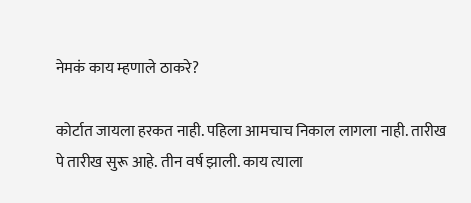नेमकं काय म्हणाले ठाकरे?

कोर्टात जायला हरकत नाही. पहिला आमचाच निकाल लागला नाही. तारीख पे तारीख सुरू आहे. तीन वर्ष झाली. काय त्याला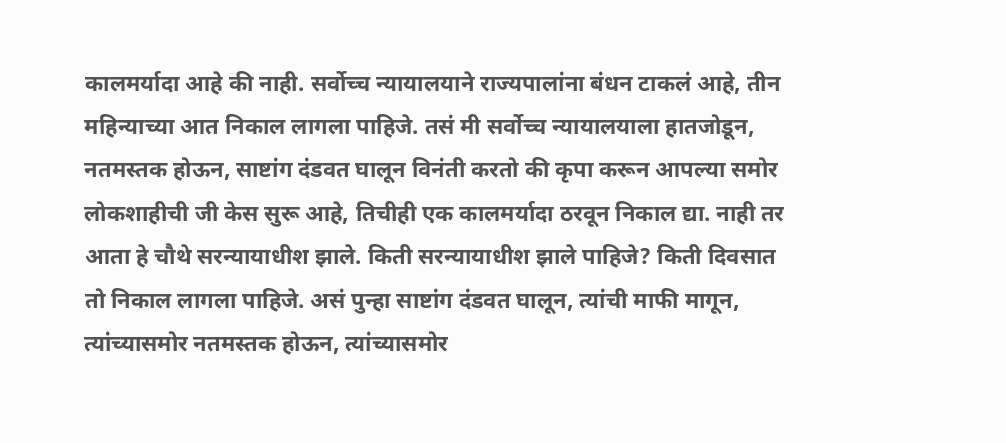कालमर्यादा आहे की नाही. सर्वोच्च न्यायालयाने राज्यपालांना बंधन टाकलं आहे, तीन महिन्याच्या आत निकाल लागला पाहिजे. तसं मी सर्वोच्च न्यायालयाला हातजोडून, नतमस्तक होऊन, साष्टांग दंडवत घालून विनंती करतो की कृपा करून आपल्या समोर लोकशाहीची जी केस सुरू आहे, तिचीही एक कालमर्यादा ठरवून निकाल द्या. नाही तर आता हे चौथे सरन्यायाधीश झाले. किती सरन्यायाधीश झाले पाहिजे? किती दिवसात तो निकाल लागला पाहिजे. असं पुन्हा साष्टांग दंडवत घालून, त्यांची माफी मागून, त्यांच्यासमोर नतमस्तक होऊन, त्यांच्यासमोर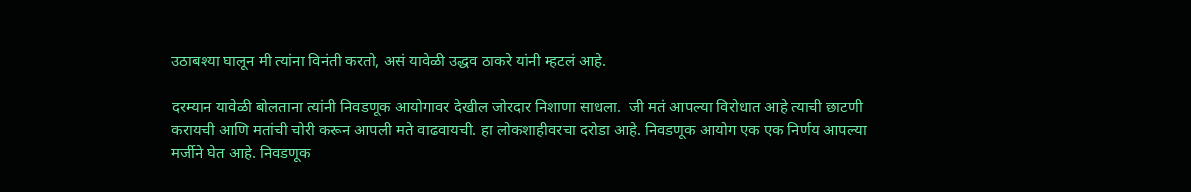उठाबश्या घालून मी त्यांना विनंती करतो, असं यावेळी उद्धव ठाकरे यांनी म्हटलं आहे.

दरम्यान यावेळी बोलताना त्यांनी निवडणूक आयोगावर देखील जोरदार निशाणा साधला.  जी मतं आपल्या विरोधात आहे त्याची छाटणी करायची आणि मतांची चोरी करून आपली मते वाढवायची. हा लोकशाहीवरचा दरोडा आहे. निवडणूक आयोग एक एक निर्णय आपल्या मर्जीने घेत आहे. निवडणूक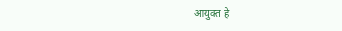आयुक्त हे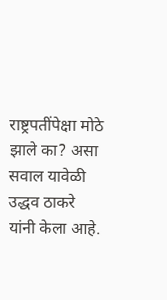राष्ट्रपतींपेक्षा मोठे झाले का? असा सवाल यावेळी उद्धव ठाकरे यांनी केला आहे.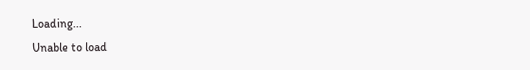Loading...
Unable to load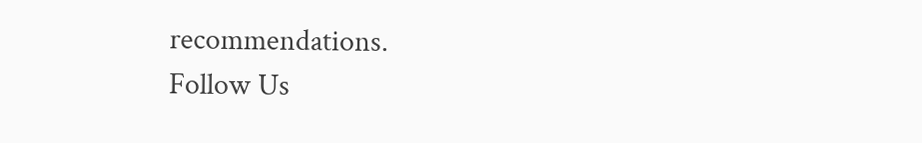recommendations.
Follow Us